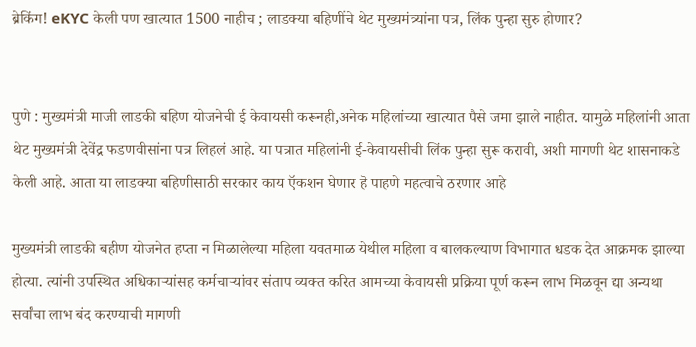ब्रेकिंग! eKYC केली पण खात्यात 1500 नाहीच ; लाडक्या बहिणींचे थेट मुख्यमंत्र्यांना पत्र, लिंक पुन्हा सुरु होणार?


पुणे : मुख्यमंत्री माजी लाडकी बहिण योजनेची ई केवायसी करूनही,अनेक महिलांच्या खात्यात पैसे जमा झाले नाहीत. यामुळे महिलांनी आता थेट मुख्यमंत्री देवेंद्र फडणवीसांना पत्र लिहलं आहे. या पत्रात महिलांनी ई-केवायसीची लिंक पुन्हा सुरू करावी, अशी मागणी थेट शासनाकडे केली आहे. आता या लाडक्या बहिणीसाठी सरकार काय ऍकशन घेणार हॆ पाहणे महत्वाचे ठरणार आहे

मुख्यमंत्री लाडकी बहीण योजनेत हप्ता न मिळालेल्या महिला यवतमाळ येथील महिला व बालकल्याण विभागात धडक देत आक्रमक झाल्या होत्या. त्यांनी उपस्थित अधिकार्‍यांसह कर्मचार्‍यांवर संताप व्यक्त करित आमच्या केवायसी प्रक्रिया पूर्ण करून लाभ मिळवून द्या अन्यथा सर्वांचा लाभ बंद करण्याची मागणी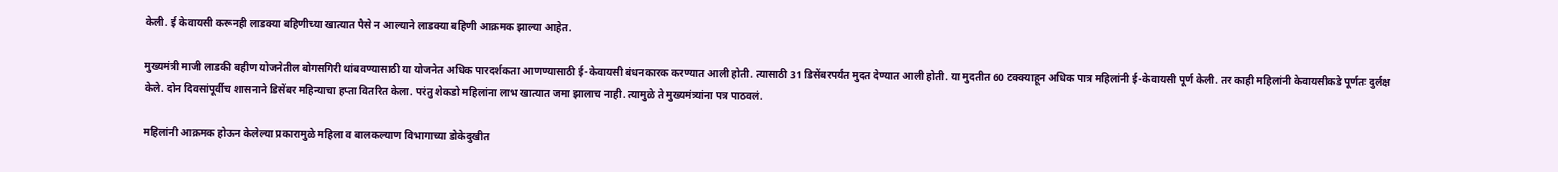केली. ई केवायसी करूनही लाडक्या बहिणीच्या खात्यात पैसे न आल्याने लाडक्या बहिणी आक्रमक झाल्या आहेत.

मुख्यमंत्री माजी लाडकी बहीण योजनेतील बोगसगिरी थांबवण्यासाठी या योजनेत अधिक पारदर्शकता आणण्यासाठी ई-केवायसी बंधनकारक करण्यात आली होती. त्यासाठी 31 डिसेंबरपर्यंत मुदत देण्यात आली होती. या मुदतीत 60 टक्क्याहून अधिक पात्र महिलांनी ई-केवायसी पूर्ण केली. तर काही महिलांनी केवायसीकडे पूर्णतः दुर्लक्ष केले. दोन दिवसांपूर्वीच शासनाने डिसेंबर महिन्याचा हप्ता वितरित केला. परंतु शेकडो महिलांना लाभ खात्यात जमा झालाच नाही. त्यामुळे ते मुख्यमंत्र्यांना पत्र पाठवलं.

महिलांनी आक्रमक होऊन केलेल्या प्रकारामुळे महिला व बालकल्याण विभागाच्या डोकेदुखीत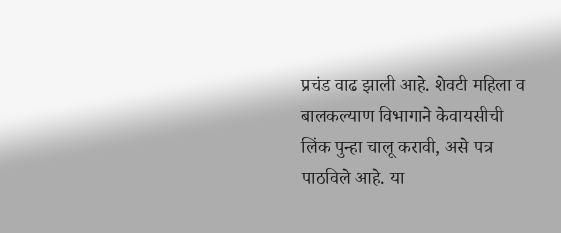प्रचंड वाढ झाली आहे. शेवटी महिला व बालकल्याण विभागाने केवायसीची लिंक पुन्हा चालू करावी, असे पत्र पाठविले आहे. या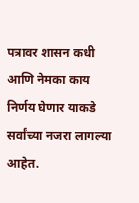पत्रावर शासन कधी आणि नेमका काय निर्णय घेणार याकडे सर्वांच्या नजरा लागल्या आहेत.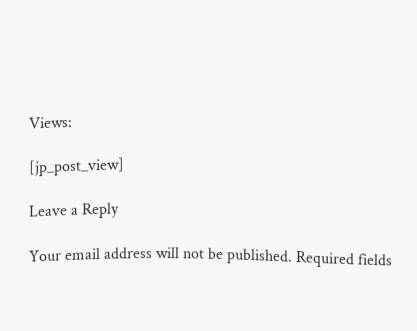Views:

[jp_post_view]

Leave a Reply

Your email address will not be published. Required fields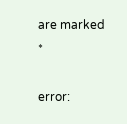are marked *

error: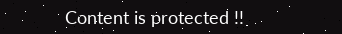Content is protected !!